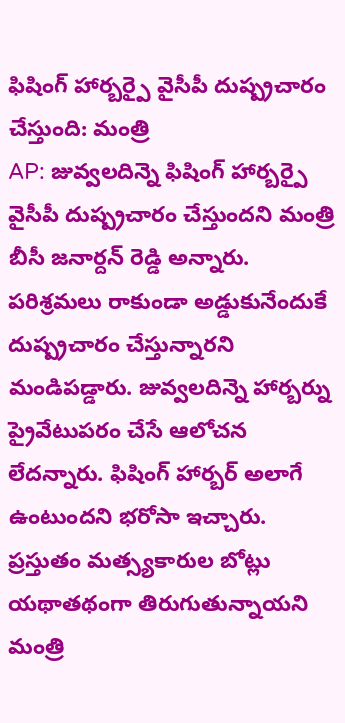ఫిషింగ్ హార్బర్పై వైసీపీ దుష్ప్రచారం చేస్తుంది: మంత్రి
AP: జువ్వలదిన్నె ఫిషింగ్ హార్బర్పై వైసీపీ దుష్ప్రచారం చేస్తుందని మంత్రి బీసీ జనార్దన్ రెడ్డి అన్నారు. పరిశ్రమలు రాకుండా అడ్డుకునేందుకే దుష్ప్రచారం చేస్తున్నారని మండిపడ్డారు. జువ్వలదిన్నె హార్బర్ను ప్రైవేటుపరం చేసే ఆలోచన లేదన్నారు. ఫిషింగ్ హార్బర్ అలాగే ఉంటుందని భరోసా ఇచ్చారు. ప్రస్తుతం మత్స్యకారుల బోట్లు యథాతథంగా తిరుగుతున్నాయని మంత్రి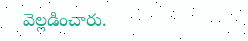వెల్లడించారు.